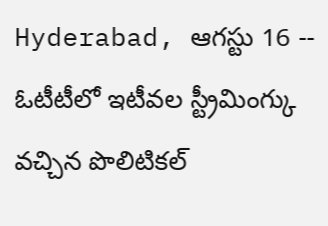Hyderabad, ఆగస్టు 16 -- ఓటీటీలో ఇటీవల స్ట్రీమింగ్కు వచ్చిన పొలిటికల్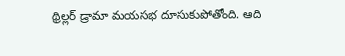థ్రిల్లర్ డ్రామా మయసభ దూసుకుపోతోంది. ఆది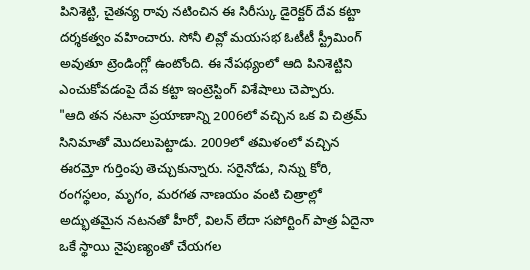పినిశెట్టి, చైతన్య రావు నటించిన ఈ సిరీస్కు డైరెక్టర్ దేవ కట్టా దర్శకత్వం వహించారు. సోనీ లివ్లో మయసభ ఓటీటీ స్ట్రీమింగ్ అవుతూ ట్రెండింగ్లో ఉంటోంది. ఈ నేపథ్యంలో ఆది పినిశెట్టిని ఎంచుకోవడంపై దేవ కట్టా ఇంట్రెస్టింగ్ విశేషాలు చెప్పారు.
"ఆది తన నటనా ప్రయాణాన్ని 2006లో వచ్చిన ఒక వి చిత్రమ్ సినిమాతో మొదలుపెట్టాడు. 2009లో తమిళంలో వచ్చిన ఈరమ్తో గుర్తింపు తెచ్చుకున్నారు. సరైనోడు, నిన్ను కోరి, రంగస్థలం, మృగం, మరగత నాణయం వంటి చిత్రాల్లో అద్భుతమైన నటనతో హీరో, విలన్ లేదా సపోర్టింగ్ పాత్ర ఏదైనా ఒకే స్థాయి నైపుణ్యంతో చేయగల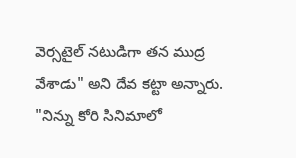వెర్సటైల్ నటుడిగా తన ముద్ర వేశాడు" అని దేవ కట్టా అన్నారు.
"నిన్ను కోరి సినిమాలో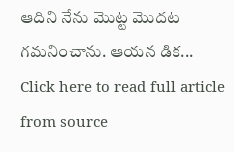ఆదిని నేను మొట్ట మొదట గమనించాను. ఆయన డిక...
Click here to read full article from source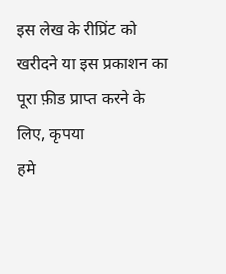इस लेख के रीप्रिंट को खरीदने या इस प्रकाशन का पूरा फ़ीड प्राप्त करने के लिए, कृपया
हमे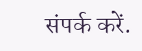संपर्क करें.